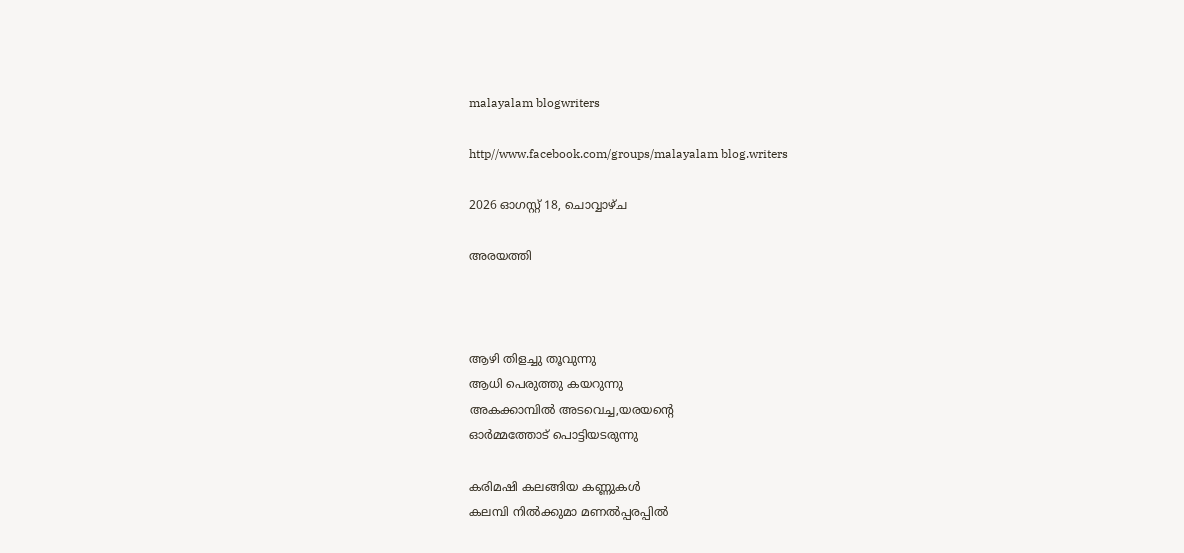malayalam blogwriters

http//www.facebook.com/groups/malayalam blog.writers

2026 ഓഗസ്റ്റ് 18, ചൊവ്വാഴ്ച

അരയത്തി



ആഴി തിളച്ചു തൂവുന്നു
ആധി പെരുത്തു കയറുന്നു
അകക്കാമ്പിൽ അടവെച്ച,യരയൻ്റെ
ഓർമ്മത്തോട് പൊട്ടിയടരുന്നു

കരിമഷി കലങ്ങിയ കണ്ണുകൾ
കലമ്പി നിൽക്കുമാ മണൽപ്പരപ്പിൽ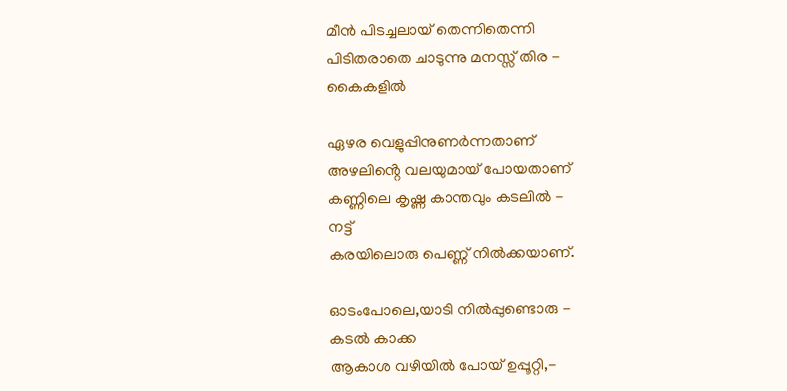മീൻ പിടച്ചലായ് തെന്നിതെന്നി
പിടിതരാതെ ചാടുന്നു മനസ്സ് തിര -
കൈകളിൽ

ഏഴര വെളുപ്പിനുണർന്നതാണ്
അഴലിൻ്റെ വലയുമായ് പോയതാണ്
കണ്ണിലെ കൃഷ്ണ കാന്തവും കടലിൽ -
നട്ട്
കരയിലൊരു പെണ്ണ് നിൽക്കയാണ്.

ഓടംപോലെ,യാടി നിൽപ്പുണ്ടൊരു -
കടൽ കാക്ക
ആകാശ വഴിയിൽ പോയ് ഉപ്പൂറ്റി,-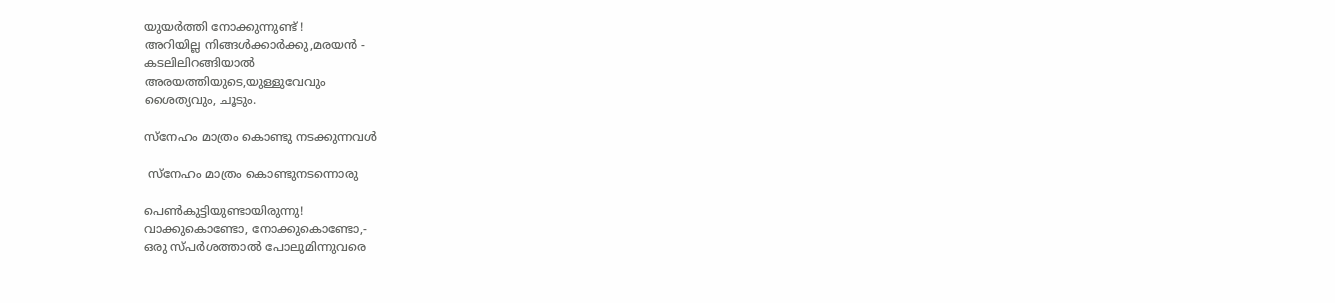യുയർത്തി നോക്കുന്നുണ്ട് !
അറിയില്ല നിങ്ങൾക്കാർക്കു,മരയൻ -
കടലിലിറങ്ങിയാൽ
അരയത്തിയുടെ,യുള്ളുവേവും
ശൈത്യവും, ചൂടും.

സ്നേഹം മാത്രം കൊണ്ടു നടക്കുന്നവൾ

 സ്നേഹം മാത്രം കൊണ്ടുനടന്നൊരു

പെൺകുട്ടിയുണ്ടായിരുന്നു!
വാക്കുകൊണ്ടോ, നോക്കുകൊണ്ടോ,-
ഒരു സ്പർശത്താൽ പോലുമിന്നുവരെ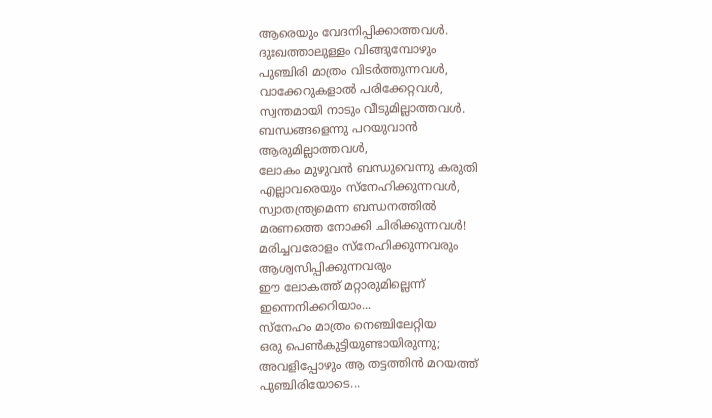ആരെയും വേദനിപ്പിക്കാത്തവൾ.
ദുഃഖത്താലുള്ളം വിങ്ങുമ്പോഴും
പുഞ്ചിരി മാത്രം വിടർത്തുന്നവൾ,
വാക്കേറുകളാൽ പരിക്കേറ്റവൾ,
സ്വന്തമായി നാടും വീടുമില്ലാത്തവൾ.
ബന്ധങ്ങളെന്നു പറയുവാൻ
ആരുമില്ലാത്തവൾ,
ലോകം മുഴുവൻ ബന്ധുവെന്നു കരുതി
എല്ലാവരെയും സ്നേഹിക്കുന്നവൾ,
സ്വാതന്ത്ര്യമെന്ന ബന്ധനത്തിൽ
മരണത്തെ നോക്കി ചിരിക്കുന്നവൾ!
മരിച്ചവരോളം സ്നേഹിക്കുന്നവരും
ആശ്വസിപ്പിക്കുന്നവരും
ഈ ലോകത്ത് മറ്റാരുമില്ലെന്ന്
ഇന്നെനിക്കറിയാം...
സ്നേഹം മാത്രം നെഞ്ചിലേറ്റിയ
ഒരു പെൺകുട്ടിയുണ്ടായിരുന്നു;
അവളിപ്പോഴും ആ തട്ടത്തിൻ മറയത്ത്
പുഞ്ചിരിയോടെ...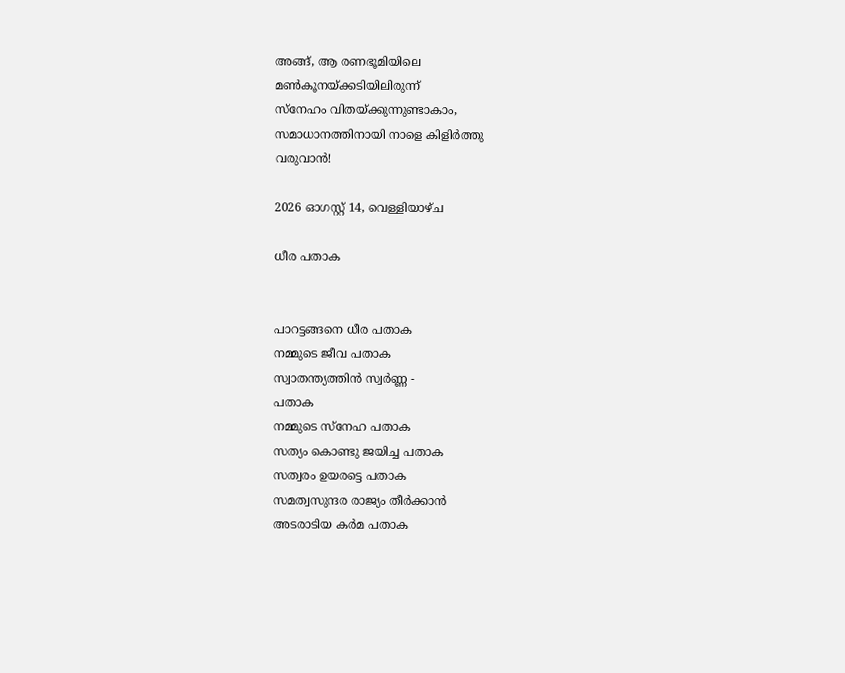അങ്ങ്, ആ രണഭൂമിയിലെ
മൺകൂനയ്ക്കടിയിലിരുന്ന്
സ്നേഹം വിതയ്ക്കുന്നുണ്ടാകാം,
സമാധാനത്തിനായി നാളെ കിളിർത്തു
വരുവാൻ!

2026 ഓഗസ്റ്റ് 14, വെള്ളിയാഴ്‌ച

ധീര പതാക


പാറട്ടങ്ങനെ ധീര പതാക
നമ്മുടെ ജീവ പതാക
സ്വാതന്ത്യത്തിൻ സ്വർണ്ണ -
പതാക
നമ്മുടെ സ്നേഹ പതാക
സത്യം കൊണ്ടു ജയിച്ച പതാക
സത്വരം ഉയരട്ടെ പതാക
സമത്വസുന്ദര രാജ്യം തീർക്കാൻ
അടരാടിയ കർമ പതാക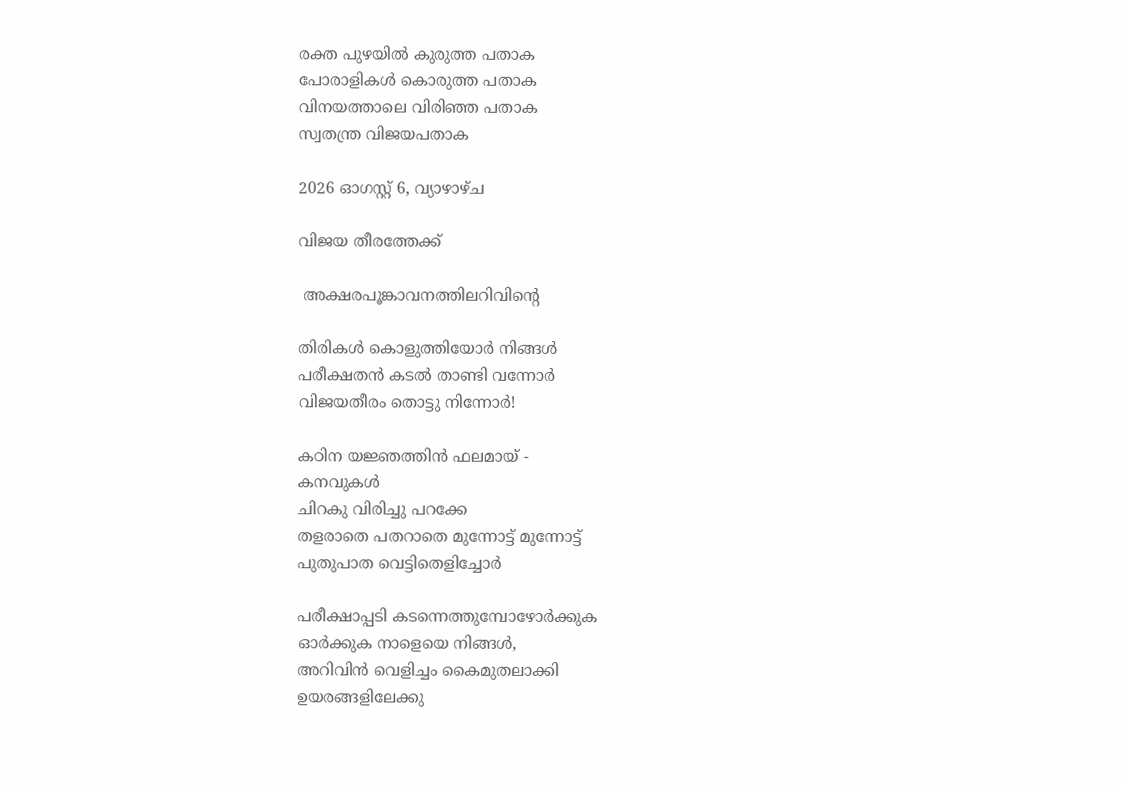രക്ത പുഴയിൽ കുരുത്ത പതാക
പോരാളികൾ കൊരുത്ത പതാക
വിനയത്താലെ വിരിഞ്ഞ പതാക
സ്വതന്ത്ര വിജയപതാക

2026 ഓഗസ്റ്റ് 6, വ്യാഴാഴ്‌ച

വിജയ തീരത്തേക്ക്

 അക്ഷരപൂങ്കാവനത്തിലറിവിൻ്റെ

തിരികൾ കൊളുത്തിയോർ നിങ്ങൾ
പരീക്ഷതൻ കടൽ താണ്ടി വന്നോർ
വിജയതീരം തൊട്ടു നിന്നോർ!

കഠിന യജ്ഞത്തിൻ ഫലമായ് -
കനവുകൾ
ചിറകു വിരിച്ചു പറക്കേ
തളരാതെ പതറാതെ മുന്നോട്ട് മുന്നോട്ട്
പുതുപാത വെട്ടിതെളിച്ചോർ

പരീക്ഷാപ്പടി കടന്നെത്തുമ്പോഴോർക്കുക
ഓർക്കുക നാളെയെ നിങ്ങൾ,
അറിവിൻ വെളിച്ചം കൈമുതലാക്കി
ഉയരങ്ങളിലേക്കു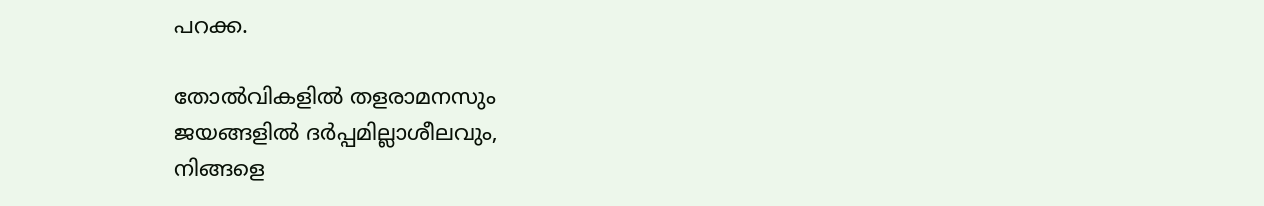പറക്ക.

തോൽവികളിൽ തളരാമനസും
ജയങ്ങളിൽ ദർപ്പമില്ലാശീലവും,
നിങ്ങളെ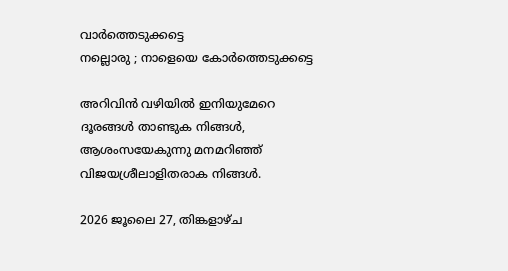വാർത്തെടുക്കട്ടെ
നല്ലൊരു ; നാളെയെ കോർത്തെടുക്കട്ടെ

അറിവിൻ വഴിയിൽ ഇനിയുമേറെ
ദൂരങ്ങൾ താണ്ടുക നിങ്ങൾ,
ആശംസയേകുന്നു മനമറിഞ്ഞ്
വിജയശ്രീലാളിതരാക നിങ്ങൾ.

2026 ജൂലൈ 27, തിങ്കളാഴ്‌ച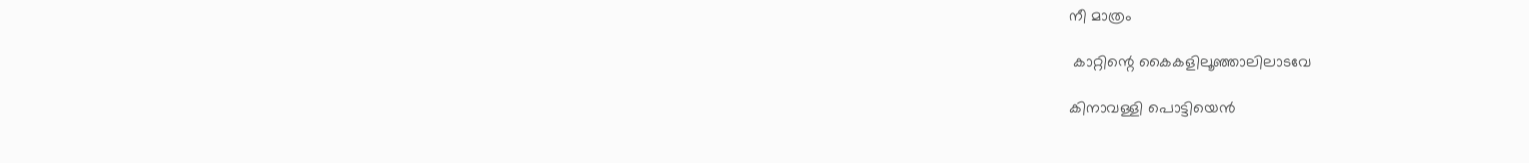നീ മാത്രം

 കാറ്റിന്റെ കൈകളിലൂഞ്ഞാലിലാടവേ

കിനാവള്ളി പൊട്ടിയെൻ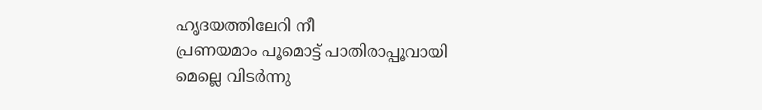ഹൃദയത്തിലേറി നീ
പ്രണയമാം പൂമൊട്ട് പാതിരാപ്പൂവായി
മെല്ലെ വിടർന്നു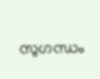സുഗന്ധം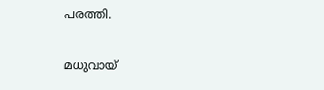പരത്തി.

മധുവായ്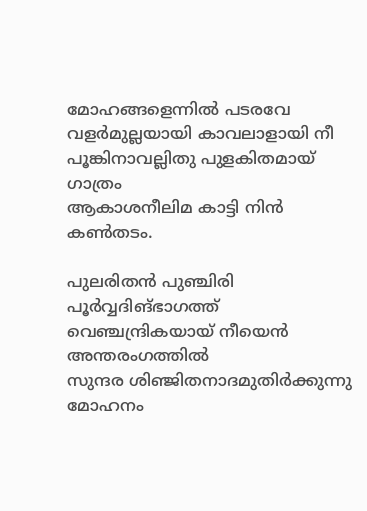മോഹങ്ങളെന്നിൽ പടരവേ
വളർമുല്ലയായി കാവലാളായി നീ
പൂങ്കിനാവല്ലിതു പുളകിതമായ് ഗാത്രം
ആകാശനീലിമ കാട്ടി നിൻ കൺതടം.

പുലരിതൻ പുഞ്ചിരി പൂർവ്വദിങ്ഭാഗത്ത്
വെഞ്ചന്ദ്രികയായ് നീയെൻ അന്തരംഗത്തിൽ
സുന്ദര ശിഞ്ജിതനാദമുതിർക്കുന്നു
മോഹനം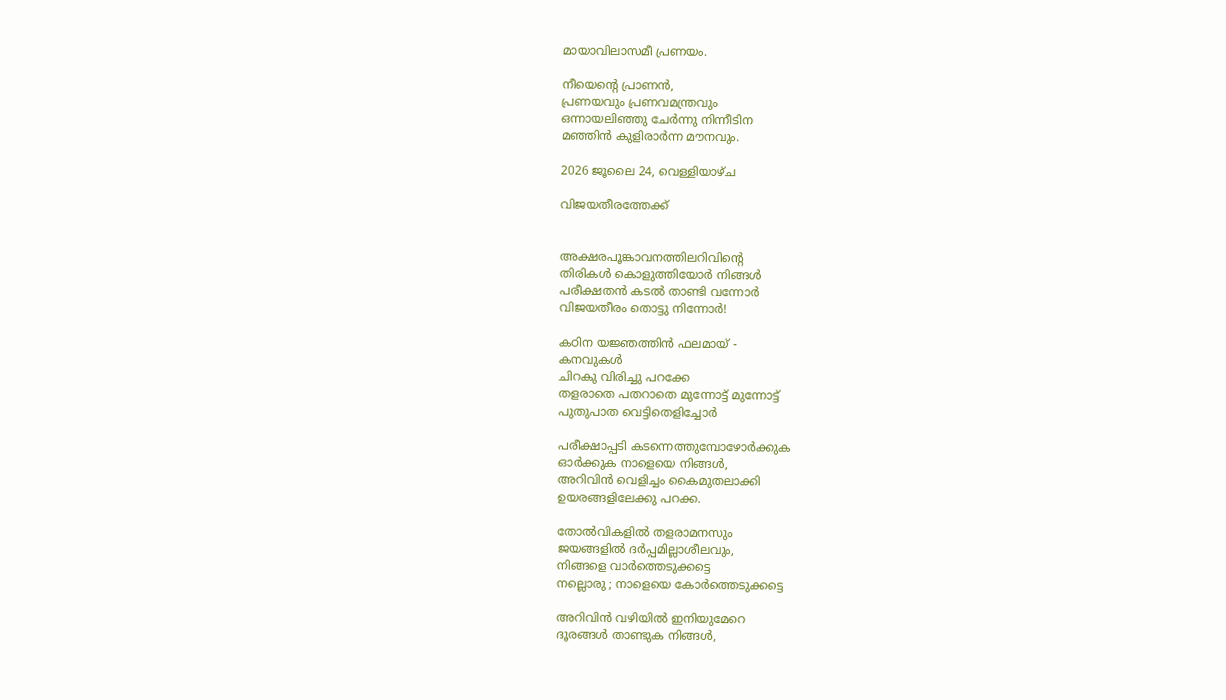മായാവിലാസമീ പ്രണയം.

നീയെൻ്റെ പ്രാണൻ,
പ്രണയവും പ്രണവമന്ത്രവും
ഒന്നായലിഞ്ഞു ചേർന്നു നിന്നീടിന
മഞ്ഞിൻ കുളിരാർന്ന മൗനവും.

2026 ജൂലൈ 24, വെള്ളിയാഴ്‌ച

വിജയതീരത്തേക്ക്


അക്ഷരപൂങ്കാവനത്തിലറിവിൻ്റെ
തിരികൾ കൊളുത്തിയോർ നിങ്ങൾ
പരീക്ഷതൻ കടൽ താണ്ടി വന്നോർ
വിജയതീരം തൊട്ടു നിന്നോർ!

കഠിന യജ്ഞത്തിൻ ഫലമായ് -
കനവുകൾ
ചിറകു വിരിച്ചു പറക്കേ
തളരാതെ പതറാതെ മുന്നോട്ട് മുന്നോട്ട്
പുതുപാത വെട്ടിതെളിച്ചോർ

പരീക്ഷാപ്പടി കടന്നെത്തുമ്പോഴോർക്കുക
ഓർക്കുക നാളെയെ നിങ്ങൾ,
അറിവിൻ വെളിച്ചം കൈമുതലാക്കി
ഉയരങ്ങളിലേക്കു പറക്ക.

തോൽവികളിൽ തളരാമനസും
ജയങ്ങളിൽ ദർപ്പമില്ലാശീലവും,
നിങ്ങളെ വാർത്തെടുക്കട്ടെ
നല്ലൊരു ; നാളെയെ കോർത്തെടുക്കട്ടെ

അറിവിൻ വഴിയിൽ ഇനിയുമേറെ
ദൂരങ്ങൾ താണ്ടുക നിങ്ങൾ,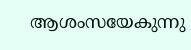ആശംസയേകുന്നു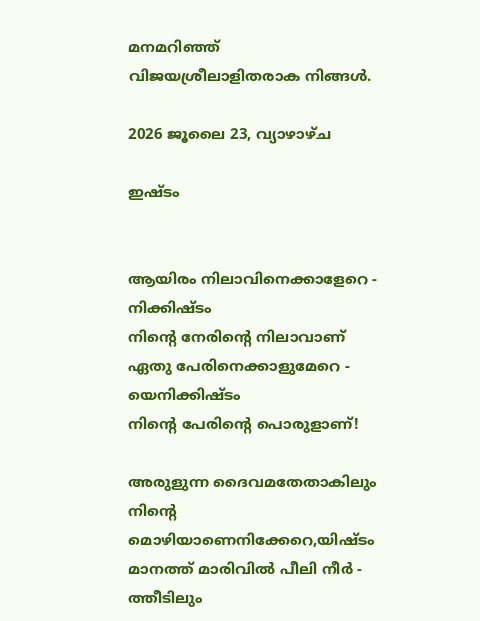മനമറിഞ്ഞ്
വിജയശ്രീലാളിതരാക നിങ്ങൾ.

2026 ജൂലൈ 23, വ്യാഴാഴ്‌ച

ഇഷ്ടം


ആയിരം നിലാവിനെക്കാളേറെ -
നിക്കിഷ്ടം
നിൻ്റെ നേരിൻ്റെ നിലാവാണ്
ഏതു പേരിനെക്കാളുമേറെ -
യെനിക്കിഷ്ടം
നിൻ്റെ പേരിൻ്റെ പൊരുളാണ്!

അരുളുന്ന ദൈവമതേതാകിലും
നിൻ്റെ
മൊഴിയാണെനിക്കേറെ,യിഷ്ടം
മാനത്ത് മാരിവിൽ പീലി നീർ -
ത്തീടിലും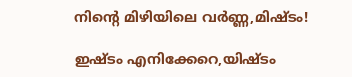നിൻ്റെ മിഴിയിലെ വർണ്ണ,മിഷ്ടം!

ഇഷ്ടം എനിക്കേറെ,യിഷ്ടം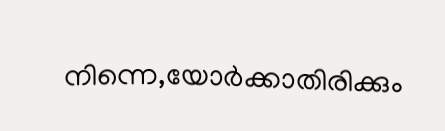നിന്നെ,യോർക്കാതിരിക്കും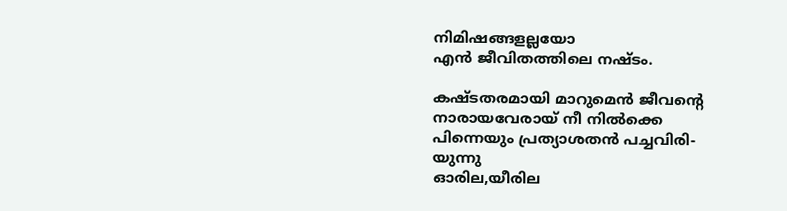നിമിഷങ്ങളല്ലയോ
എൻ ജീവിതത്തിലെ നഷ്ടം.

കഷ്ടതരമായി മാറുമെൻ ജീവൻ്റെ
നാരായവേരായ് നീ നിൽക്കെ
പിന്നെയും പ്രത്യാശതൻ പച്ചവിരി-
യുന്നു
ഓരില,യീരില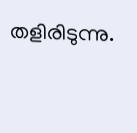തളിരിടുന്നു.